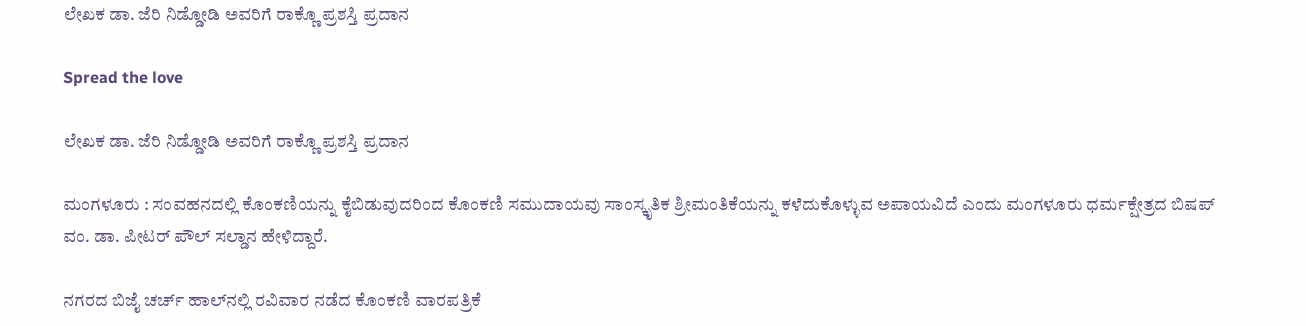ಲೇಖಕ ಡಾ. ಜೆರಿ ನಿಡ್ಡೋಡಿ ಅವರಿಗೆ ರಾಕ್ಣೊ ಪ್ರಶಸ್ತಿ ಪ್ರದಾನ

Spread the love

ಲೇಖಕ ಡಾ. ಜೆರಿ ನಿಡ್ಡೋಡಿ ಅವರಿಗೆ ರಾಕ್ಣೊ ಪ್ರಶಸ್ತಿ ಪ್ರದಾನ

ಮಂಗಳೂರು : ಸಂವಹನದಲ್ಲಿ ಕೊಂಕಣಿಯನ್ನು ಕೈಬಿಡುವುದರಿಂದ ಕೊಂಕಣಿ ಸಮುದಾಯವು ಸಾಂಸ್ಕೃತಿಕ ಶ್ರೀಮಂತಿಕೆಯನ್ನು ಕಳೆದುಕೊಳ್ಳುವ ಅಪಾಯವಿದೆ ಎಂದು ಮಂಗಳೂರು ಧರ್ಮಕ್ಷೇತ್ರದ ಬಿಷಪ್ ವಂ. ಡಾ. ಪೀಟರ್ ಪೌಲ್ ಸಲ್ಡಾನ ಹೇಳಿದ್ದಾರೆ.

ನಗರದ ಬಿಜೈ ಚರ್ಚ್ ಹಾಲ್‌ನಲ್ಲಿ ರವಿವಾರ ನಡೆದ ಕೊಂಕಣಿ ವಾರಪತ್ರಿಕೆ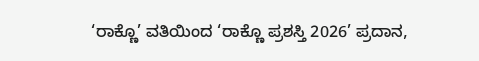‘ರಾಕ್ಣೊ’ ವತಿಯಿಂದ ‘ರಾಕ್ಣೊ ಪ್ರಶಸ್ತಿ 2026’ ಪ್ರದಾನ,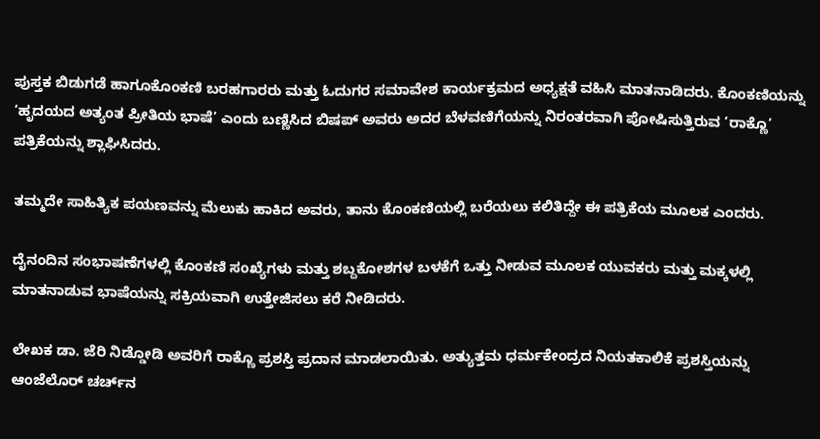ಪುಸ್ತಕ ಬಿಡುಗಡೆ ಹಾಗೂಕೊಂಕಣಿ ಬರಹಗಾರರು ಮತ್ತು ಓದುಗರ ಸಮಾವೇಶ ಕಾರ್ಯಕ್ರಮದ ಅಧ್ಯಕ್ಷತೆ ವಹಿಸಿ ಮಾತನಾಡಿದರು. ಕೊಂಕಣಿಯನ್ನು ‘ಹೃದಯದ ಅತ್ಯಂತ ಪ್ರೀತಿಯ ಭಾಷೆ’ ಎಂದು ಬಣ್ಣಿಸಿದ ಬಿಷಪ್ ಅವರು ಅದರ ಬೆಳವಣಿಗೆಯನ್ನು ನಿರಂತರವಾಗಿ ಪೋಷಿಸುತ್ತಿರುವ ‘ರಾಕ್ಣೊ’ ಪತ್ರಿಕೆಯನ್ನು ಶ್ಲಾಘಿಸಿದರು.

ತಮ್ಮದೇ ಸಾಹಿತ್ಯಿಕ ಪಯಣವನ್ನು ಮೆಲುಕು ಹಾಕಿದ ಅವರು, ತಾನು ಕೊಂಕಣಿಯಲ್ಲಿ ಬರೆಯಲು ಕಲಿತಿದ್ದೇ ಈ ಪತ್ರಿಕೆಯ ಮೂಲಕ ಎಂದರು.

ದೈನಂದಿನ ಸಂಭಾಷಣೆಗಳಲ್ಲಿ ಕೊಂಕಣಿ ಸಂಖ್ಯೆಗಳು ಮತ್ತು ಶಬ್ದಕೋಶಗಳ ಬಳಕೆಗೆ ಒತ್ತು ನೀಡುವ ಮೂಲಕ ಯುವಕರು ಮತ್ತು ಮಕ್ಕಳಲ್ಲಿ ಮಾತನಾಡುವ ಭಾಷೆಯನ್ನು ಸಕ್ರಿಯವಾಗಿ ಉತ್ತೇಜಿಸಲು ಕರೆ ನೀಡಿದರು.

ಲೇಖಕ ಡಾ. ಜೆರಿ ನಿಡ್ಡೋಡಿ ಅವರಿಗೆ ರಾಕ್ಣೊ ಪ್ರಶಸ್ತಿ ಪ್ರದಾನ ಮಾಡಲಾಯಿತು. ಅತ್ಯುತ್ತಮ ಧರ್ಮಕೇಂದ್ರದ ನಿಯತಕಾಲಿಕೆ ಪ್ರಶಸ್ತಿಯನ್ನು ಆಂಜೆಲೊರ್ ಚರ್ಚ್‌ನ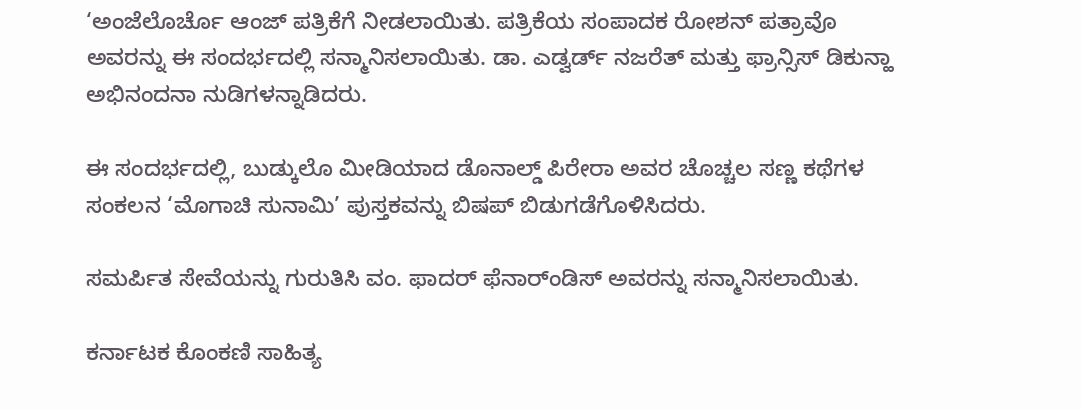‘ಅಂಜೆಲೊರ್ಚೊ ಆಂಜ್ ಪತ್ರಿಕೆಗೆ ನೀಡಲಾಯಿತು. ಪತ್ರಿಕೆಯ ಸಂಪಾದಕ ರೋಶನ್ ಪತ್ರಾವೊ ಅವರನ್ನು ಈ ಸಂದರ್ಭದಲ್ಲಿ ಸನ್ಮಾನಿಸಲಾಯಿತು. ಡಾ. ಎಡ್ವರ್ಡ್ ನಜರೆತ್ ಮತ್ತು ಫ್ರಾನ್ಸಿಸ್ ಡಿಕುನ್ಹಾ ಅಭಿನಂದನಾ ನುಡಿಗಳನ್ನಾಡಿದರು.

ಈ ಸಂದರ್ಭದಲ್ಲಿ, ಬುಡ್ಕುಲೊ ಮೀಡಿಯಾದ ಡೊನಾಲ್ಡ್ ಪಿರೇರಾ ಅವರ ಚೊಚ್ಚಲ ಸಣ್ಣ ಕಥೆಗಳ ಸಂಕಲನ ‘ಮೊಗಾಚಿ ಸುನಾಮಿ’ ಪುಸ್ತಕವನ್ನು ಬಿಷಪ್ ಬಿಡುಗಡೆಗೊಳಿಸಿದರು.

ಸಮರ್ಪಿತ ಸೇವೆಯನ್ನು ಗುರುತಿಸಿ ವಂ. ಫಾದರ್ ಫೆನಾರ್ಂಡಿಸ್ ಅವರನ್ನು ಸನ್ಮಾನಿಸಲಾಯಿತು.

ಕರ್ನಾಟಕ ಕೊಂಕಣಿ ಸಾಹಿತ್ಯ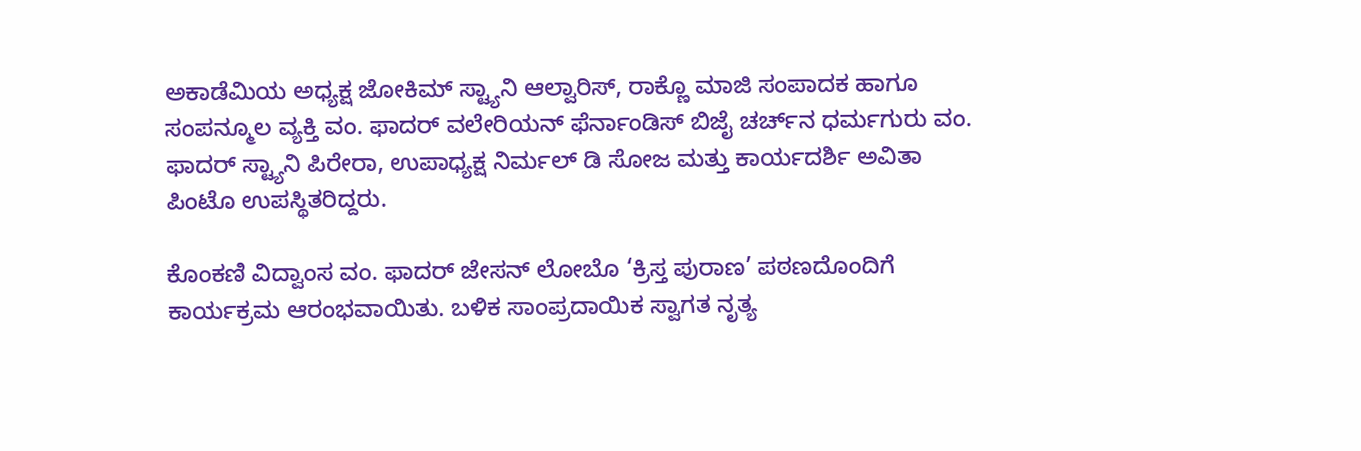ಅಕಾಡೆಮಿಯ ಅಧ್ಯಕ್ಷ ಜೋಕಿಮ್ ಸ್ಟ್ಯಾನಿ ಆಲ್ವಾರಿಸ್, ರಾಕ್ಣೊ ಮಾಜಿ ಸಂಪಾದಕ ಹಾಗೂ ಸಂಪನ್ಮೂಲ ವ್ಯಕ್ತಿ ವಂ. ಫಾದರ್ ವಲೇರಿಯನ್ ಫೆರ್ನಾಂಡಿಸ್‌ ಬಿಜೈ ಚರ್ಚ್‌ನ ಧರ್ಮಗುರು ವಂ. ಫಾದರ್ ಸ್ಟ್ಯಾನಿ ಪಿರೇರಾ, ಉಪಾಧ್ಯಕ್ಷ ನಿರ್ಮಲ್ ಡಿ ಸೋಜ ಮತ್ತು ಕಾರ್ಯದರ್ಶಿ ಅವಿತಾ ಪಿಂಟೊ ಉಪಸ್ಥಿತರಿದ್ದರು.

ಕೊಂಕಣಿ ವಿದ್ವಾಂಸ ವಂ. ಫಾದರ್ ಜೇಸನ್ ಲೋಬೊ ‘ಕ್ರಿಸ್ತ ಪುರಾಣ’ ಪಠಣದೊಂದಿಗೆ ಕಾರ್ಯಕ್ರಮ ಆರಂಭವಾಯಿತು. ಬಳಿಕ ಸಾಂಪ್ರದಾಯಿಕ ಸ್ವಾಗತ ನೃತ್ಯ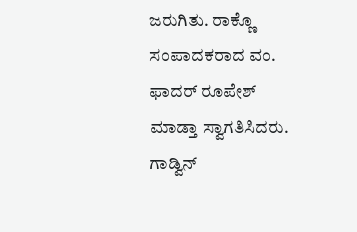ಜರುಗಿತು. ರಾಕ್ಣೊ ಸಂಪಾದಕರಾದ ವಂ. ಫಾದರ್ ರೂಪೇಶ್ ಮಾಡ್ತಾ ಸ್ವಾಗತಿಸಿದರು. ಗಾಡ್ವಿನ್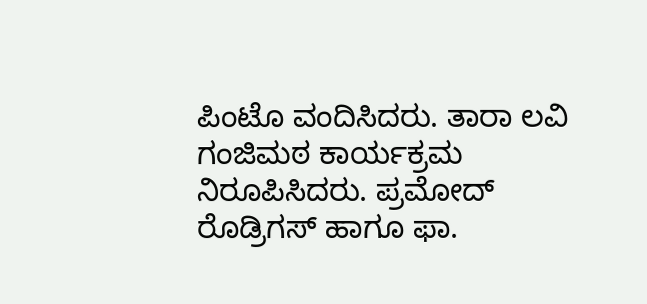ಪಿಂಟೊ ವಂದಿಸಿದರು. ತಾರಾ ಲವಿ ಗಂಜಿಮಠ ಕಾರ್ಯಕ್ರಮ ನಿರೂಪಿಸಿದರು. ಪ್ರಮೋದ್ ರೊಡ್ರಿಗಸ್ ಹಾಗೂ ಫಾ.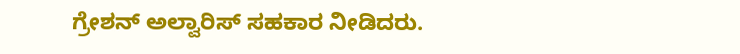ಗ್ರೇಶನ್ ಅಲ್ವಾರಿಸ್ ಸಹಕಾರ ನೀಡಿದರು.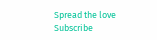Spread the love
Subscribe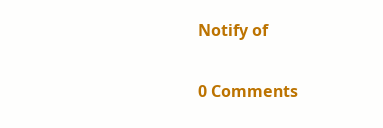Notify of

0 Comments